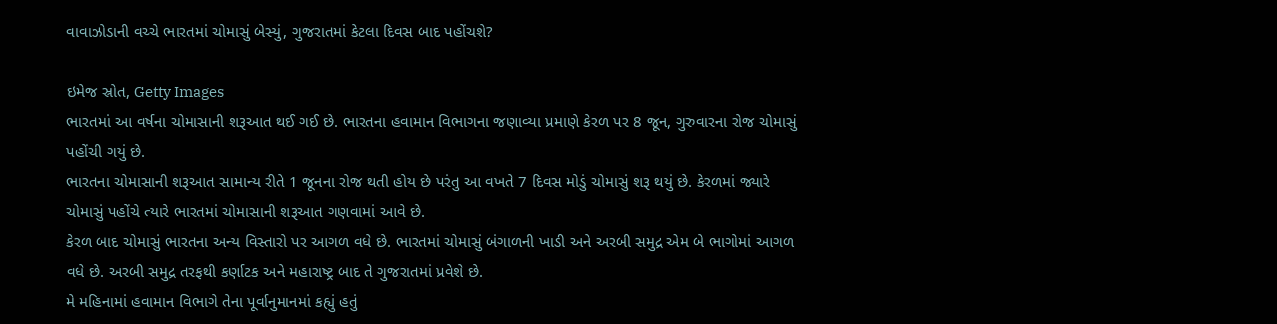વાવાઝોડાની વચ્ચે ભારતમાં ચોમાસું બેસ્યું, ગુજરાતમાં કેટલા દિવસ બાદ પહોંચશે?

ઇમેજ સ્રોત, Getty Images
ભારતમાં આ વર્ષના ચોમાસાની શરૂઆત થઈ ગઈ છે. ભારતના હવામાન વિભાગના જણાવ્યા પ્રમાણે કેરળ પર 8 જૂન, ગુરુવારના રોજ ચોમાસું પહોંચી ગયું છે.
ભારતના ચોમાસાની શરૂઆત સામાન્ય રીતે 1 જૂનના રોજ થતી હોય છે પરંતુ આ વખતે 7 દિવસ મોડું ચોમાસું શરૂ થયું છે. કેરળમાં જ્યારે ચોમાસું પહોંચે ત્યારે ભારતમાં ચોમાસાની શરૂઆત ગણવામાં આવે છે.
કેરળ બાદ ચોમાસું ભારતના અન્ય વિસ્તારો પર આગળ વધે છે. ભારતમાં ચોમાસું બંગાળની ખાડી અને અરબી સમુદ્ર એમ બે ભાગોમાં આગળ વધે છે. અરબી સમુદ્ર તરફથી કર્ણાટક અને મહારાષ્ટ્ર બાદ તે ગુજરાતમાં પ્રવેશે છે.
મે મહિનામાં હવામાન વિભાગે તેના પૂર્વાનુમાનમાં કહ્યું હતું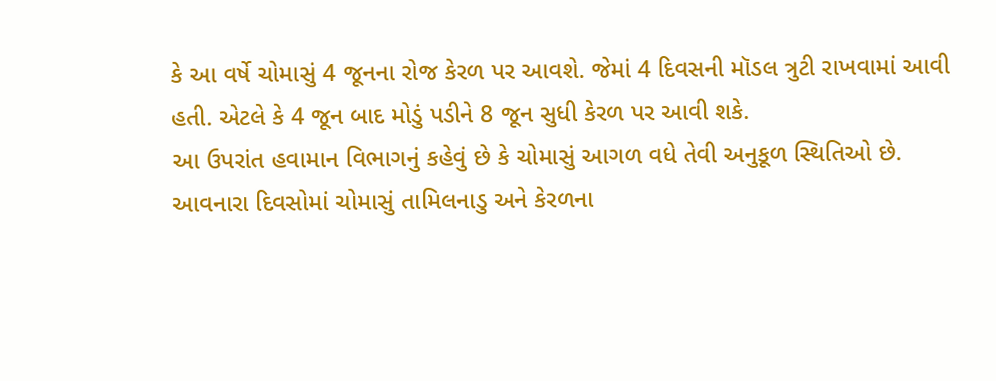કે આ વર્ષે ચોમાસું 4 જૂનના રોજ કેરળ પર આવશે. જેમાં 4 દિવસની મૉડલ ત્રુટી રાખવામાં આવી હતી. એટલે કે 4 જૂન બાદ મોડું પડીને 8 જૂન સુધી કેરળ પર આવી શકે.
આ ઉપરાંત હવામાન વિભાગનું કહેવું છે કે ચોમાસું આગળ વધે તેવી અનુકૂળ સ્થિતિઓ છે. આવનારા દિવસોમાં ચોમાસું તામિલનાડુ અને કેરળના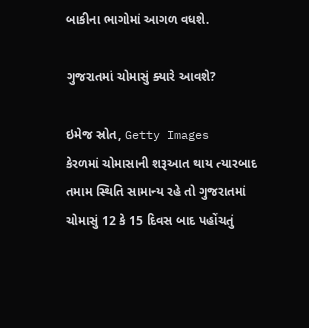બાકીના ભાગોમાં આગળ વધશે.

ગુજરાતમાં ચોમાસું ક્યારે આવશે?

ઇમેજ સ્રોત, Getty Images
કેરળમાં ચોમાસાની શરૂઆત થાય ત્યારબાદ તમામ સ્થિતિ સામાન્ય રહે તો ગુજરાતમાં ચોમાસું 12 કે 15 દિવસ બાદ પહોંચતું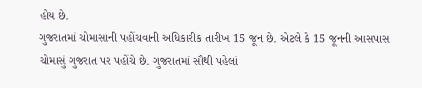હોય છે.
ગુજરાતમાં ચોમાસાની પહોંચવાની અધિકારીક તારીખ 15 જૂન છે. એટલે કે 15 જૂનની આસપાસ ચોમાસું ગુજરાત પર પહોંચે છે. ગુજરાતમાં સૌથી પહેલાં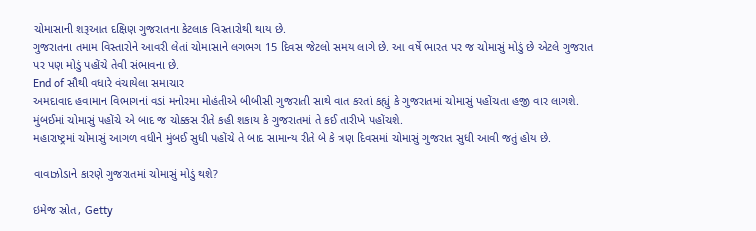ચોમાસાની શરૂઆત દક્ષિણ ગુજરાતના કેટલાક વિસ્તારોથી થાય છે.
ગુજરાતના તમામ વિસ્તારોને આવરી લેતાં ચોમાસાને લગભગ 15 દિવસ જેટલો સમય લાગે છે. આ વર્ષે ભારત પર જ ચોમાસું મોડું છે એટલે ગુજરાત પર પણ મોડું પહોંચે તેવી સંભાવના છે.
End of સૌથી વધારે વંચાયેલા સમાચાર
અમદાવાદ હવામાન વિભાગનાં વડાં મનોરમા મોહંતીએ બીબીસી ગુજરાતી સાથે વાત કરતાં કહ્યું કે ગુજરાતમાં ચોમાસું પહોંચતા હજી વાર લાગશે. મુંબઈમાં ચોમાસું પહોંચે એ બાદ જ ચોક્કસ રીતે કહી શકાય કે ગુજરાતમાં તે કઈ તારીખે પહોંચશે.
મહારાષ્ટ્રમાં ચોમાસું આગળ વધીને મુંબઈ સુધી પહોંચે તે બાદ સામાન્ય રીતે બે કે ત્રણ દિવસમાં ચોમાસું ગુજરાત સુધી આવી જતું હોય છે.

વાવાઝોડાને કારણે ગુજરાતમાં ચોમાસું મોડું થશે?

ઇમેજ સ્રોત, Getty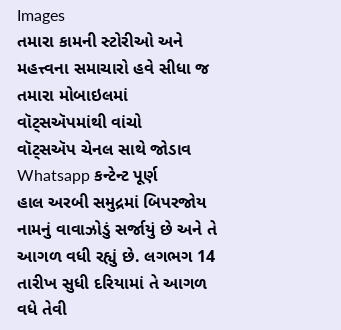Images
તમારા કામની સ્ટોરીઓ અને મહત્ત્વના સમાચારો હવે સીધા જ તમારા મોબાઇલમાં વૉટ્સઍપમાંથી વાંચો
વૉટ્સઍપ ચેનલ સાથે જોડાવ
Whatsapp કન્ટેન્ટ પૂર્ણ
હાલ અરબી સમુદ્રમાં બિપરજોય નામનું વાવાઝોડું સર્જાયું છે અને તે આગળ વધી રહ્યું છે. લગભગ 14 તારીખ સુધી દરિયામાં તે આગળ વધે તેવી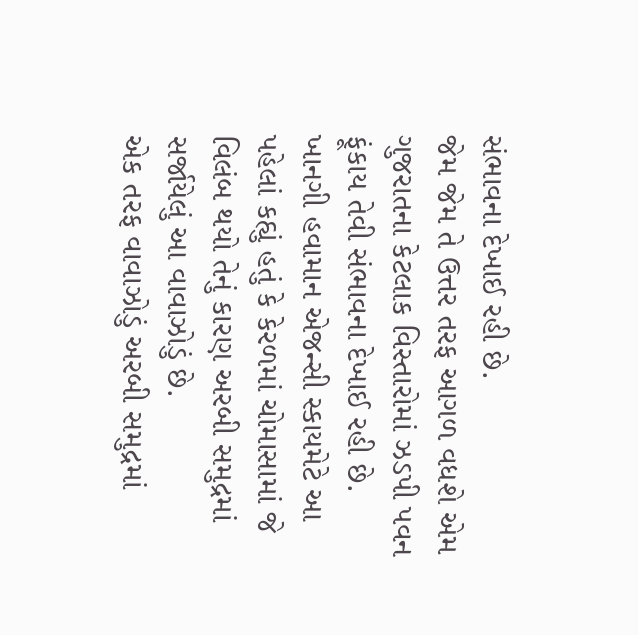સંભાવના દેખાઈ રહી છે.
જેમ જેમ તે ઉત્તર તરફ આગળ વધશે એમ ગુજરાતના કેટલાક વિસ્તારોમાં ઝડપી પવન ફૂંકાય તેવી સંભાવના દેખાઈ રહી છે.
ખાનગી હવામાન એજન્સી સ્કાયમેટે આ પહેલાં કહ્યું હતું કે કેરળમાં ચોમાસામાં જે વિલંબ થયો તેનું કારણ અરબી સમુદ્રમાં સર્જાયેલું આ વાવાઝોડું છે.
એક તરફ વાવાઝોડું અરબી સમુદ્રમાં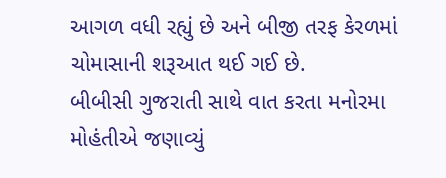આગળ વધી રહ્યું છે અને બીજી તરફ કેરળમાં ચોમાસાની શરૂઆત થઈ ગઈ છે.
બીબીસી ગુજરાતી સાથે વાત કરતા મનોરમા મોહંતીએ જણાવ્યું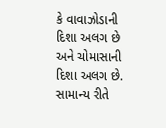કે વાવાઝોડાની દિશા અલગ છે અને ચોમાસાની દિશા અલગ છે. સામાન્ય રીતે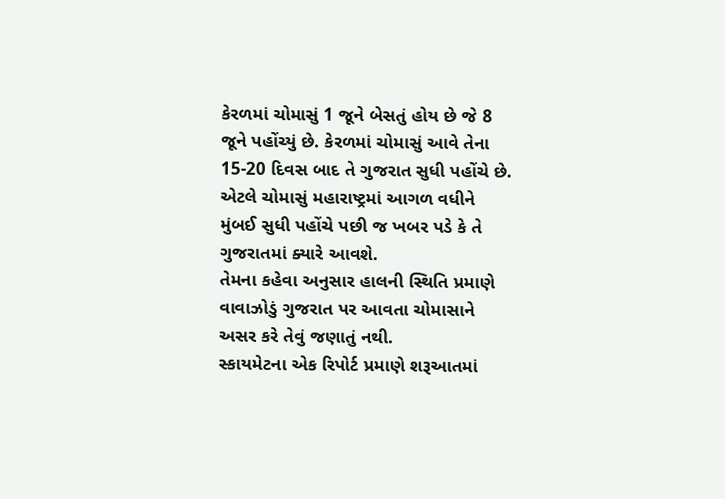કેરળમાં ચોમાસું 1 જૂને બેસતું હોય છે જે 8 જૂને પહોંચ્યું છે. કેરળમાં ચોમાસું આવે તેના 15-20 દિવસ બાદ તે ગુજરાત સુધી પહોંચે છે. એટલે ચોમાસું મહારાષ્ટ્રમાં આગળ વધીને મુંબઈ સુધી પહોંચે પછી જ ખબર પડે કે તે ગુજરાતમાં ક્યારે આવશે.
તેમના કહેવા અનુસાર હાલની સ્થિતિ પ્રમાણે વાવાઝોડું ગુજરાત પર આવતા ચોમાસાને અસર કરે તેવું જણાતું નથી.
સ્કાયમેટના એક રિપોર્ટ પ્રમાણે શરૂઆતમાં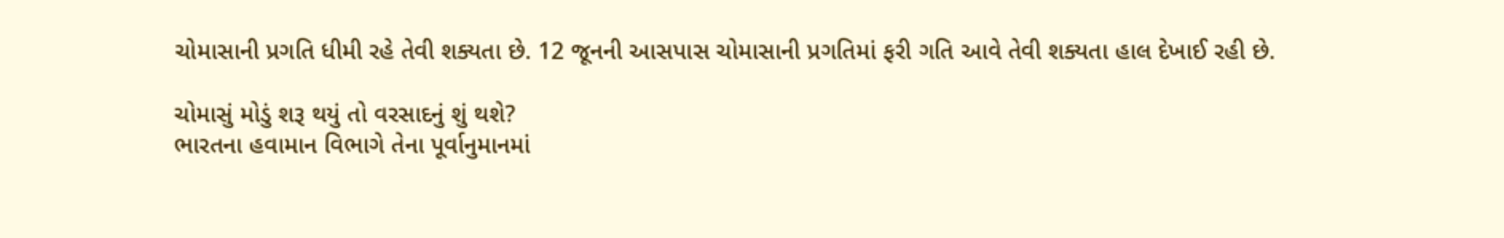ચોમાસાની પ્રગતિ ધીમી રહે તેવી શક્યતા છે. 12 જૂનની આસપાસ ચોમાસાની પ્રગતિમાં ફરી ગતિ આવે તેવી શક્યતા હાલ દેખાઈ રહી છે.

ચોમાસું મોડું શરૂ થયું તો વરસાદનું શું થશે?
ભારતના હવામાન વિભાગે તેના પૂર્વાનુમાનમાં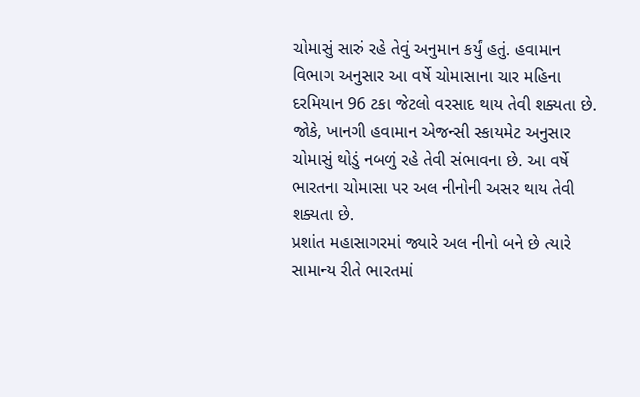ચોમાસું સારું રહે તેવું અનુમાન કર્યું હતું. હવામાન વિભાગ અનુસાર આ વર્ષે ચોમાસાના ચાર મહિના દરમિયાન 96 ટકા જેટલો વરસાદ થાય તેવી શક્યતા છે.
જોકે, ખાનગી હવામાન એજન્સી સ્કાયમેટ અનુસાર ચોમાસું થોડું નબળું રહે તેવી સંભાવના છે. આ વર્ષે ભારતના ચોમાસા પર અલ નીનોની અસર થાય તેવી શક્યતા છે.
પ્રશાંત મહાસાગરમાં જ્યારે અલ નીનો બને છે ત્યારે સામાન્ય રીતે ભારતમાં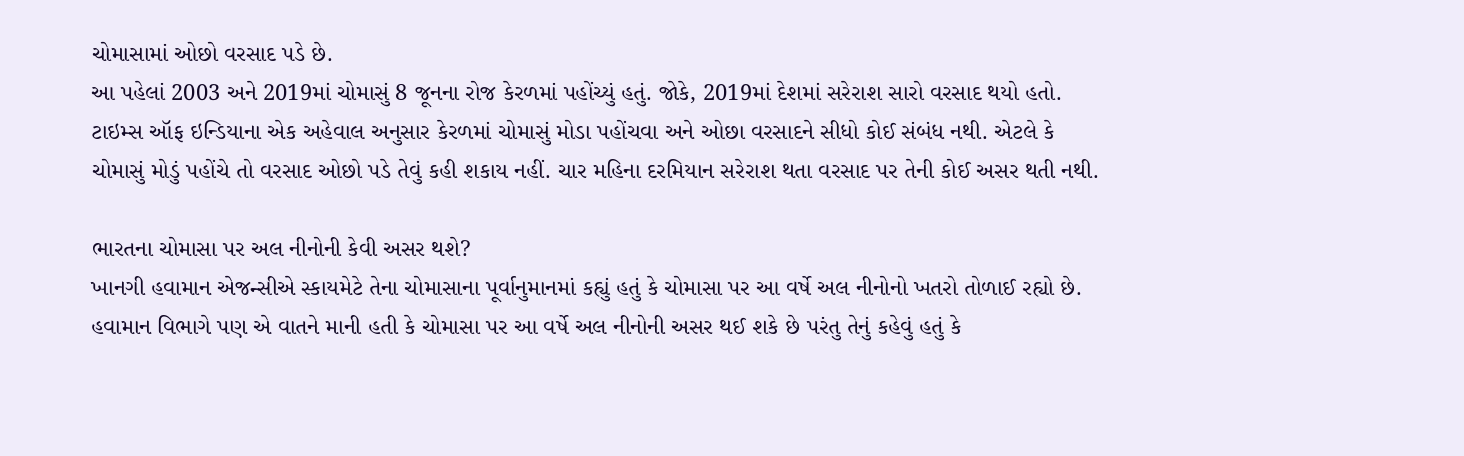ચોમાસામાં ઓછો વરસાદ પડે છે.
આ પહેલાં 2003 અને 2019માં ચોમાસું 8 જૂનના રોજ કેરળમાં પહોંચ્યું હતું. જોકે, 2019માં દેશમાં સરેરાશ સારો વરસાદ થયો હતો.
ટાઇમ્સ ઑફ ઇન્ડિયાના એક અહેવાલ અનુસાર કેરળમાં ચોમાસું મોડા પહોંચવા અને ઓછા વરસાદને સીધો કોઈ સંબંધ નથી. એટલે કે ચોમાસું મોડું પહોંચે તો વરસાદ ઓછો પડે તેવું કહી શકાય નહીં. ચાર મહિના દરમિયાન સરેરાશ થતા વરસાદ પર તેની કોઈ અસર થતી નથી.

ભારતના ચોમાસા પર અલ નીનોની કેવી અસર થશે?
ખાનગી હવામાન એજન્સીએ સ્કાયમેટે તેના ચોમાસાના પૂર્વાનુમાનમાં કહ્યું હતું કે ચોમાસા પર આ વર્ષે અલ નીનોનો ખતરો તોળાઈ રહ્યો છે.
હવામાન વિભાગે પણ એ વાતને માની હતી કે ચોમાસા પર આ વર્ષે અલ નીનોની અસર થઈ શકે છે પરંતુ તેનું કહેવું હતું કે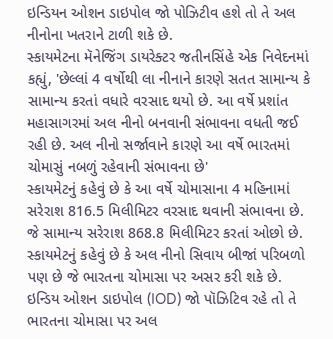ઇન્ડિયન ઓશન ડાઇપોલ જો પોઝિટીવ હશે તો તે અલ નીનોના ખતરાને ટાળી શકે છે.
સ્કાયમેટના મૅનેજિંગ ડાયરેક્ટર જતીનસિંહે એક નિવેદનમાં કહ્યું, 'છેલ્લાં 4 વર્ષોથી લા નીનાને કારણે સતત સામાન્ય કે સામાન્ય કરતાં વધારે વરસાદ થયો છે. આ વર્ષે પ્રશાંત મહાસાગરમાં અલ નીનો બનવાની સંભાવના વધતી જઈ રહી છે. અલ નીનો સર્જાવાને કારણે આ વર્ષે ભારતમાં ચોમાસું નબળું રહેવાની સંભાવના છે'
સ્કાયમેટનું કહેવું છે કે આ વર્ષે ચોમાસાના 4 મહિનામાં સરેરાશ 816.5 મિલીમિટર વરસાદ થવાની સંભાવના છે. જે સામાન્ય સરેરાશ 868.8 મિલીમિટર કરતાં ઓછો છે.
સ્કાયમેટનું કહેવું છે કે અલ નીનો સિવાય બીજાં પરિબળો પણ છે જે ભારતના ચોમાસા પર અસર કરી શકે છે. ઇન્ડિય ઓશન ડાઇપોલ (IOD) જો પૉઝિટિવ રહે તો તે ભારતના ચોમાસા પર અલ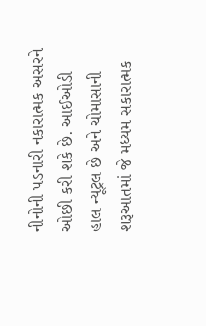નીનોની પડનારી નકારાત્મક અસરને ઓછી કરી શકે છે. આઈઓડી હાલ ન્યૂટ્રલ છે અને ચોમાસાની શરૂઆતમાં જે મધ્યમ સકારાત્મક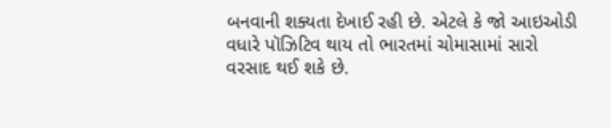બનવાની શક્યતા દેખાઈ રહી છે. એટલે કે જો આઇઓડી વધારે પૉઝિટિવ થાય તો ભારતમાં ચોમાસામાં સારો વરસાદ થઈ શકે છે.